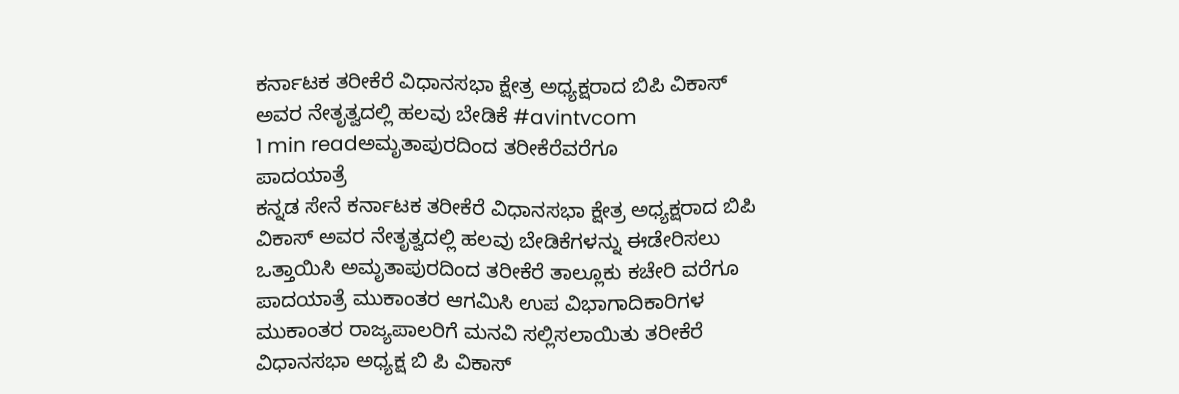ಕರ್ನಾಟಕ ತರೀಕೆರೆ ವಿಧಾನಸಭಾ ಕ್ಷೇತ್ರ ಅಧ್ಯಕ್ಷರಾದ ಬಿಪಿ ವಿಕಾಸ್ ಅವರ ನೇತೃತ್ವದಲ್ಲಿ ಹಲವು ಬೇಡಿಕೆ #avintvcom
1 min readಅಮೃತಾಪುರದಿಂದ ತರೀಕೆರೆವರೆಗೂ
ಪಾದಯಾತ್ರೆ
ಕನ್ನಡ ಸೇನೆ ಕರ್ನಾಟಕ ತರೀಕೆರೆ ವಿಧಾನಸಭಾ ಕ್ಷೇತ್ರ ಅಧ್ಯಕ್ಷರಾದ ಬಿಪಿ ವಿಕಾಸ್ ಅವರ ನೇತೃತ್ವದಲ್ಲಿ ಹಲವು ಬೇಡಿಕೆಗಳನ್ನು ಈಡೇರಿಸಲು ಒತ್ತಾಯಿಸಿ ಅಮೃತಾಪುರದಿಂದ ತರೀಕೆರೆ ತಾಲ್ಲೂಕು ಕಚೇರಿ ವರೆಗೂ ಪಾದಯಾತ್ರೆ ಮುಕಾಂತರ ಆಗಮಿಸಿ ಉಪ ವಿಭಾಗಾದಿಕಾರಿಗಳ ಮುಕಾಂತರ ರಾಜ್ಯಪಾಲರಿಗೆ ಮನವಿ ಸಲ್ಲಿಸಲಾಯಿತು ತರೀಕೆರೆ ವಿಧಾನಸಭಾ ಅಧ್ಯಕ್ಷ ಬಿ ಪಿ ವಿಕಾಸ್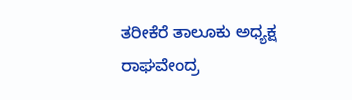ತರೀಕೆರೆ ತಾಲೂಕು ಅಧ್ಯಕ್ಷ ರಾಘವೇಂದ್ರ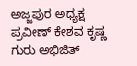ಅಜ್ಜಪುರ ಅಧ್ಯಕ್ಷ ಪ್ರವೀಣ್ ಕೇಶವ ಕೃಷ್ಣ ಗುರು ಅಭಿಜಿತ್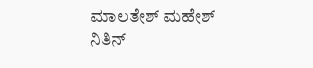ಮಾಲತೇಶ್ ಮಹೇಶ್ ನಿತಿನ್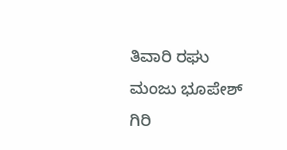ತಿವಾರಿ ರಘು ಮಂಜು ಭೂಪೇಶ್ ಗಿರಿ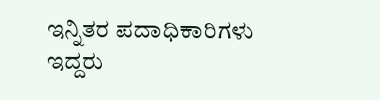ಇನ್ನಿತರ ಪದಾಧಿಕಾರಿಗಳು ಇದ್ದರು